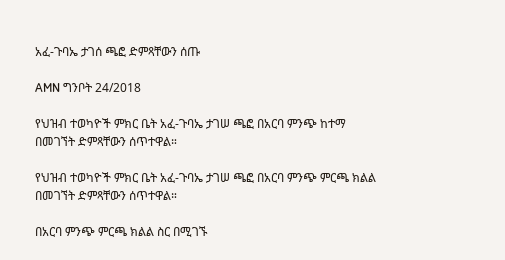አፈ-ጉባኤ ታገሰ ጫፎ ድምጻቸውን ሰጡ

AMN ግንቦት 24/2018

የህዝብ ተወካዮች ምክር ቤት አፈ-ጉባኤ ታገሠ ጫፎ በአርባ ምንጭ ከተማ በመገኘት ድምጻቸውን ሰጥተዋል።

የህዝብ ተወካዮች ምክር ቤት አፈ-ጉባኤ ታገሠ ጫፎ በአርባ ምንጭ ምርጫ ክልል በመገኘት ድምጻቸውን ሰጥተዋል።

በአርባ ምንጭ ምርጫ ክልል ስር በሚገኙ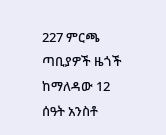227 ምርጫ ጣቢያዎች ዜጎች ከማለዳው 12 ሰዓት አንስቶ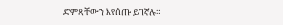ድምጻቸውን እየሰጡ ይገኛሉ።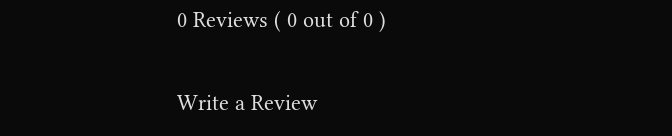0 Reviews ( 0 out of 0 )

Write a Review